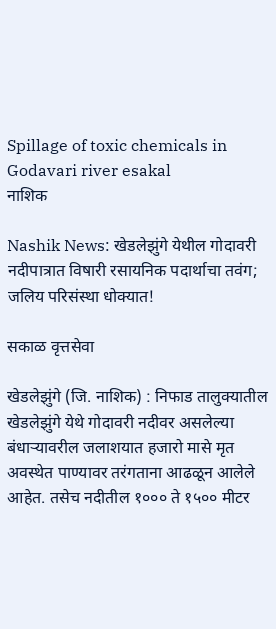Spillage of toxic chemicals in Godavari river esakal
नाशिक

Nashik News: खेडलेझुंगे येथील गोदावरी नदीपात्रात विषारी रसायनिक पदार्थाचा तवंग; जलिय परिसंस्था धोक्यात!

सकाळ वृत्तसेवा

खेडलेझुंगे (जि. नाशिक) : निफाड तालुक्यातील खेडलेझुंगे येथे गोदावरी नदीवर असलेल्या बंधाऱ्यावरील जलाशयात हजारो मासे मृत अवस्थेत पाण्यावर तरंगताना आढळून आलेले आहेत. तसेच नदीतील १००० ते १५०० मीटर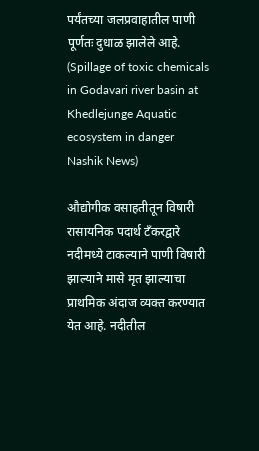पर्यंतच्या जलप्रवाहातील पाणी पूर्णतः दुधाळ झालेले आहे. (Spillage of toxic chemicals in Godavari river basin at Khedlejunge Aquatic ecosystem in danger Nashik News)

औद्योगीक वसाहतीतून विषारी रासायनिक पदार्थ टँकरद्वारे नदीमध्ये टाकल्याने पाणी विषारी झाल्याने मासे मृत झाल्याचा प्राथमिक अंदाज व्यक्त करण्यात येत आहे. नदीतील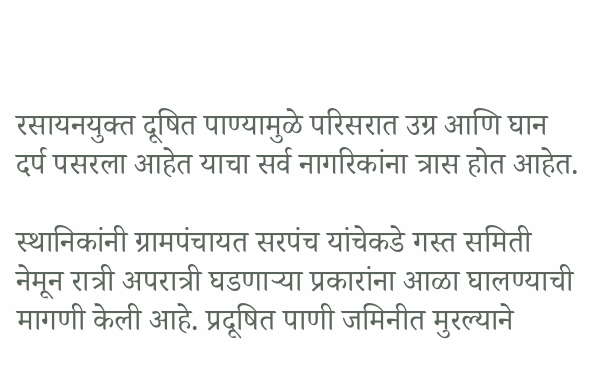रसायनयुक्त दूषित पाण्यामुळे परिसरात उग्र आणि घान दर्प पसरला आहेत याचा सर्व नागरिकांना त्रास होत आहेत.

स्थानिकांनी ग्रामपंचायत सरपंच यांचेकडे गस्त समिती नेमून रात्री अपरात्री घडणाऱ्या प्रकारांना आळा घालण्याची मागणी केली आहे. प्रदूषित पाणी जमिनीत मुरल्याने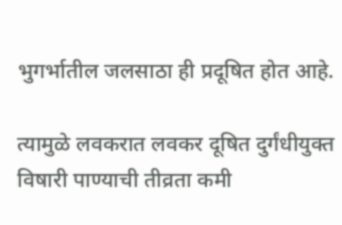भुगर्भातील जलसाठा ही प्रदूषित होत आहे.

त्यामुळे लवकरात लवकर दूषित दुर्गंधीयुक्त विषारी पाण्याची तीव्रता कमी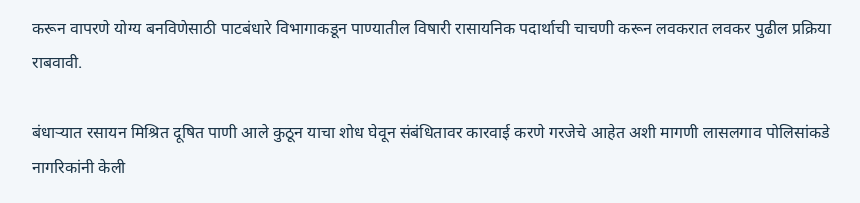करून वापरणे योग्य बनविणेसाठी पाटबंधारे विभागाकडून पाण्यातील विषारी रासायनिक पदार्थाची चाचणी करून लवकरात लवकर पुढील प्रक्रिया राबवावी.

बंधाऱ्यात रसायन मिश्रित दूषित पाणी आले कुठून याचा शोध घेवून संबंधितावर कारवाई करणे गरजेचे आहेत अशी मागणी लासलगाव पोलिसांकडे नागरिकांनी केली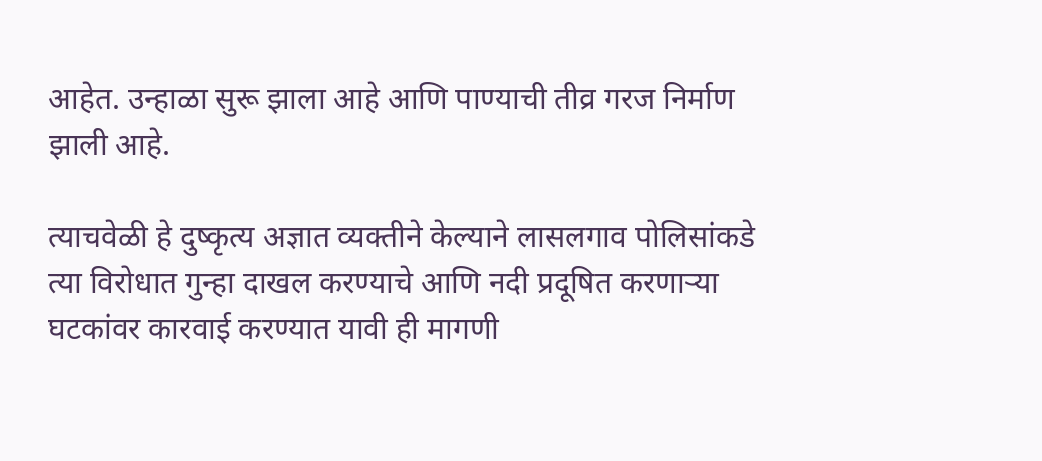आहेत. उन्हाळा सुरू झाला आहे आणि पाण्याची तीव्र गरज निर्माण झाली आहे.

त्याचवेळी हे दुष्कृत्य अज्ञात व्यक्तीने केल्याने लासलगाव पोलिसांकडे त्या विरोधात गुन्हा दाखल करण्याचे आणि नदी प्रदूषित करणाऱ्या घटकांवर कारवाई करण्यात यावी ही मागणी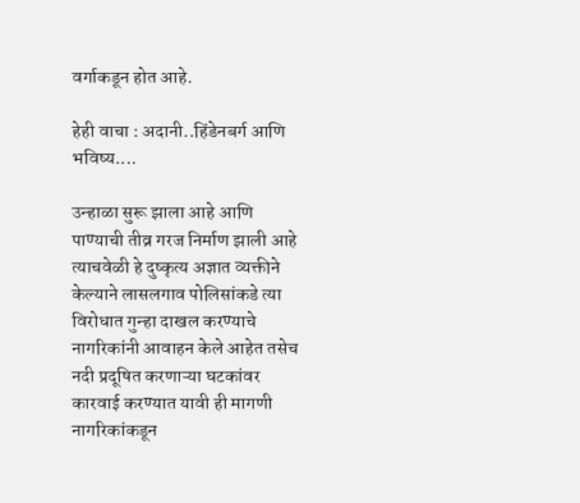वर्गाकडून होत आहे.

हेही वाचा : अदानी..हिंडेनबर्ग आणि भविष्य....

उन्हाळा सुरू झाला आहे आणि पाण्याची तीव्र गरज निर्माण झाली आहे त्याचवेळी हे दुष्कृत्य अज्ञात व्यक्तीने केल्याने लासलगाव पोलिसांकडे त्या विरोधात गुन्हा दाखल करण्याचे नागरिकांनी आवाहन केले आहेत तसेच नदी प्रदूषित करणाऱ्या घटकांवर कारवाई करण्यात यावी ही मागणी नागरिकांकडून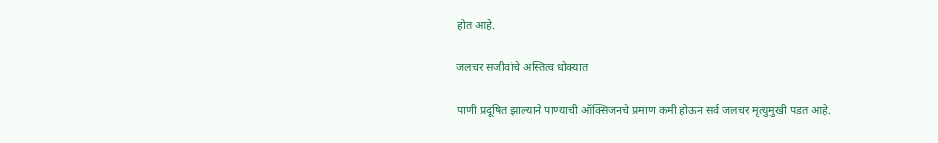होत आहे.

जलचर सजीवांचे अस्तित्व धोक्यात

पाणी प्रदूषित झाल्याने पाण्याची ऑक्सिजनचे प्रमाण कमी होऊन सर्व जलचर मृत्युमुखी पडत आहे.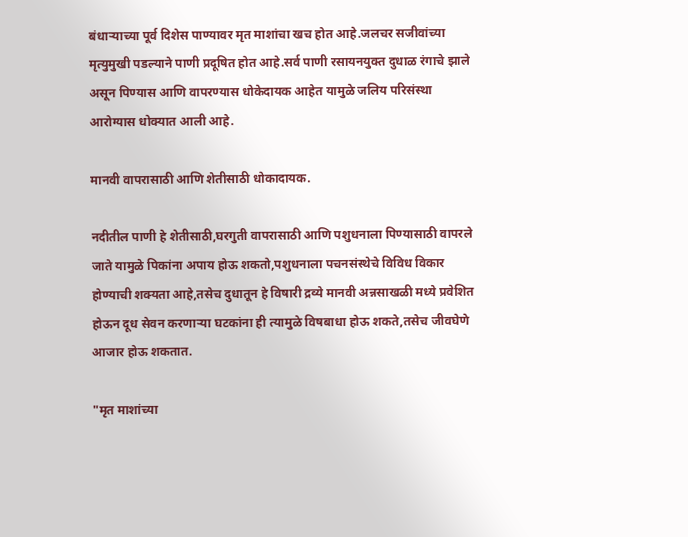बंधाऱ्याच्या पूर्व दिशेस पाण्यावर मृत माशांचा खच होत आहे.जलचर सजीवांच्या मृत्युमुखी पडल्याने पाणी प्रदूषित होत आहे.सर्व पाणी रसायनयुक्त दुधाळ रंगाचे झाले असून पिण्यास आणि वापरण्यास धोकेदायक आहेत यामुळे जलिय परिसंस्था आरोग्यास धोक्यात आली आहे.

मानवी वापरासाठी आणि शेतीसाठी धोकादायक.

नदीतील पाणी हे शेतीसाठी,घरगुती वापरासाठी आणि पशुधनाला पिण्यासाठी वापरले जाते यामुळे पिकांना अपाय होऊ शकतो,पशुधनाला पचनसंस्थेचे विविध विकार होण्याची शक्यता आहे,तसेच दुधातून हे विषारी द्रव्ये मानवी अन्नसाखळी मध्ये प्रवेशित होऊन दूध सेवन करणाऱ्या घटकांना ही त्यामुळे विषबाधा होऊ शकते,तसेच जीवघेणे आजार होऊ शकतात.

"मृत माशांच्या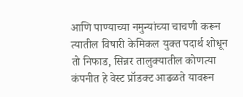आणि पाण्याच्या नमुन्यांच्या चाचणी करून त्यातील विषारी केमिकल युक्त पदार्थ शोधून तो निफाड, सिन्नर तालुक्यातील कोणत्या कंपनीत हे वेस्ट प्रॉडक्ट आढळते यावरून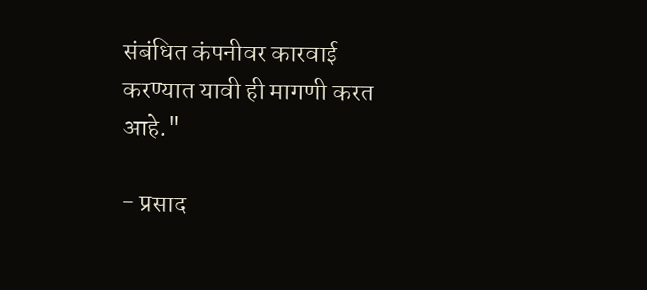संबंधित कंपनीवर कारवाई करण्यात यावी ही मागणी करत आहे."

- प्रसाद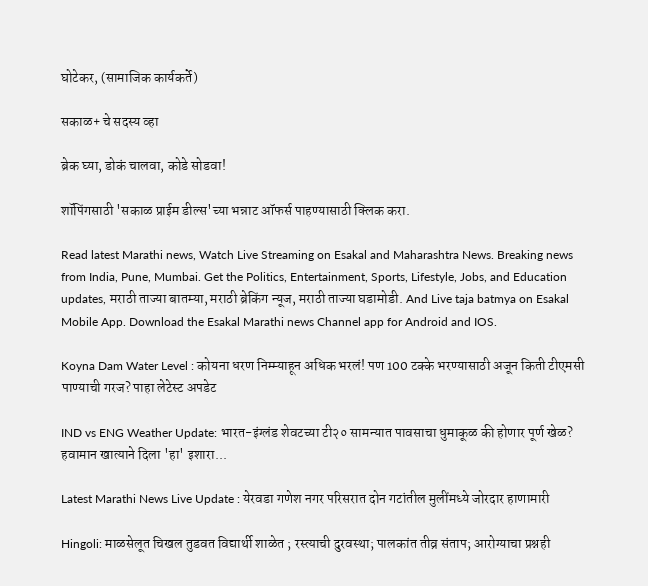घोटेकर, (सामाजिक कार्यकर्ते)

सकाळ+ चे सदस्य व्हा

ब्रेक घ्या, डोकं चालवा, कोडे सोडवा!

शॉपिंगसाठी 'सकाळ प्राईम डील्स'च्या भन्नाट ऑफर्स पाहण्यासाठी क्लिक करा.

Read latest Marathi news, Watch Live Streaming on Esakal and Maharashtra News. Breaking news from India, Pune, Mumbai. Get the Politics, Entertainment, Sports, Lifestyle, Jobs, and Education updates, मराठी ताज्या बातम्या, मराठी ब्रेकिंग न्यूज, मराठी ताज्या घडामोडी. And Live taja batmya on Esakal Mobile App. Download the Esakal Marathi news Channel app for Android and IOS.

Koyna Dam Water Level : कोयना धरण निम्म्याहून अधिक भरलं! पण 100 टक्के भरण्यासाठी अजून किती टीएमसी पाण्याची गरज? पाहा लेटेस्ट अपडेट

IND vs ENG Weather Update: भारत-इंग्लंड शेवटच्या टी२० सामन्यात पावसाचा धुमाकूळ की होणार पूर्ण खेळ? हवामान खात्याने दिला 'हा' इशारा...

Latest Marathi News Live Update : येरवडा गणेश नगर परिसरात दोन गटांतील मुलींमध्ये जोरदार हाणामारी

Hingoli: माळसेलूत चिखल तुडवत विद्यार्थी शाळेत ; रस्त्याची दुरवस्था; पालकांत तीव्र संताप; आरोग्याचा प्रश्नही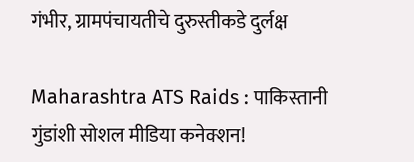गंभीर, ग्रामपंचायतीचे दुरुस्तीकडे दुर्लक्ष

Maharashtra ATS Raids : पाकिस्तानी गुंडांशी सोशल मीडिया कनेक्शन!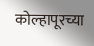कोल्हापूरच्या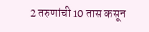2 तरुणांची 10 तास कसून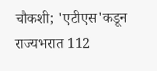चौकशी; 'एटीएस'कडून राज्यभरात 112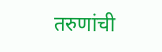तरुणांची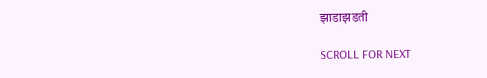झाडाझडती

SCROLL FOR NEXT